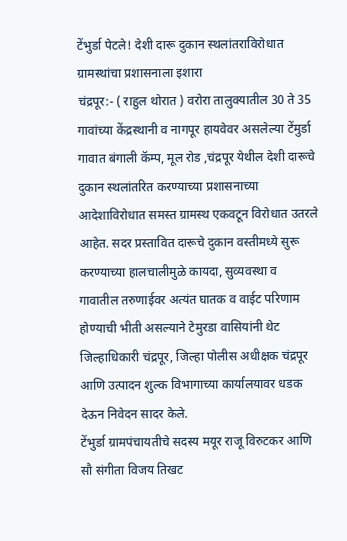टेंभुर्डा पेटले! देशी दारू दुकान स्थलांतराविरोधात ग्रामस्थांचा प्रशासनाला इशारा
चंद्रपूर:- ( राहुल थोरात ) वरोरा तालुक्यातील 30 ते 35 गावांच्या केंद्रस्थानी व नागपूर हायवेवर असलेल्या टेंमुर्डा गावात बंगाली कॅम्प, मूल रोड ,चंद्रपूर येथील देशी दारूचे दुकान स्थलांतरित करण्याच्या प्रशासनाच्या आदेशाविरोधात समस्त ग्रामस्थ एकवटून विरोधात उतरले आहेत. सदर प्रस्तावित दारूचे दुकान वस्तीमध्ये सुरू करण्याच्या हालचालीमुळे कायदा, सुव्यवस्था व गावातील तरुणाईवर अत्यंत घातक व वाईट परिणाम होण्याची भीती असल्याने टेमुरडा वासियांनी थेट जिल्हाधिकारी चंद्रपूर, जिल्हा पोलीस अधीक्षक चंद्रपूर आणि उत्पादन शुल्क विभागाच्या कार्यालयावर धडक देऊन निवेदन सादर केले.
टेंभुर्डा ग्रामपंचायतीचे सदस्य मयूर राजू विरुटकर आणि सौ संगीता विजय तिखट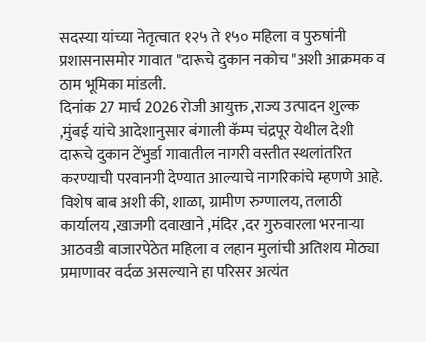सदस्या यांच्या नेतृत्वात १२५ ते १५० महिला व पुरुषांनी प्रशासनासमोर गावात "दारूचे दुकान नकोच "अशी आक्रमक व ठाम भूमिका मांडली.
दिनांक 27 मार्च 2026 रोजी आयुक्त ,राज्य उत्पादन शुल्क ,मुंबई यांचे आदेशानुसार बंगाली कॅम्प चंद्रपूर येथील देशी दारूचे दुकान टेंभुर्डा गावातील नागरी वस्तीत स्थलांतरित करण्याची परवानगी देण्यात आल्याचे नागरिकांचे म्हणणे आहे.
विशेष बाब अशी की, शाळा, ग्रामीण रुग्णालय, तलाठी कार्यालय ,खाजगी दवाखाने ,मंदिर ,दर गुरुवारला भरनाऱ्या आठवडी बाजारपेठेत महिला व लहान मुलांची अतिशय मोठ्या प्रमाणावर वर्दळ असल्याने हा परिसर अत्यंत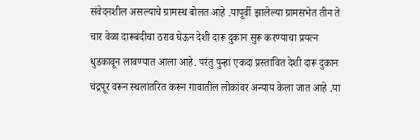संवेदनशील असल्याचे ग्रामस्थ बोलत आहे .यापूर्वी झालेल्या ग्रामसभेत तीन ते चार वेळा दारूबंदीचा ठराव घेऊन देशी दारू दुकान सुरू करण्याचा प्रयत्न धुडकावून लावण्यात आला आहे. परंतु पुन्हा एकदा प्रस्तावित देशी दारू दुकान चंद्रपूर वरून स्थलांतरित करून गावातील लोकांवर अन्याय केला जात आहे .या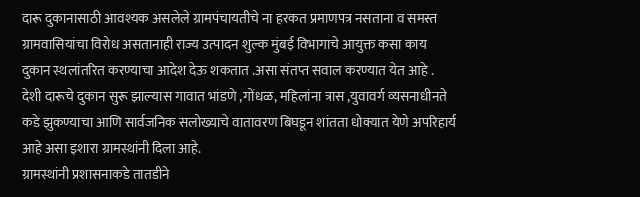दारू दुकानासाठी आवश्यक असलेले ग्रामपंचायतीचे ना हरकत प्रमाणपत्र नसताना व समस्त ग्रामवासियांचा विरोध असतानाही राज्य उत्पादन शुल्क मुंबई विभागाचे आयुक्त कसा काय दुकान स्थलांतरित करण्याचा आदेश देऊ शकतात .असा संतप्त सवाल करण्यात येत आहे .
देशी दारूचे दुकान सुरू झाल्यास गावात भांडणे ,गोंधळ, महिलांना त्रास ,युवावर्ग व्यसनाधीनते कडे झुकण्याचा आणि सार्वजनिक सलोख्याचे वातावरण बिघडून शांतता धोक्यात येणे अपरिहार्य आहे असा इशारा ग्रामस्थांनी दिला आहे.
ग्रामस्थांनी प्रशासनाकडे तातडीने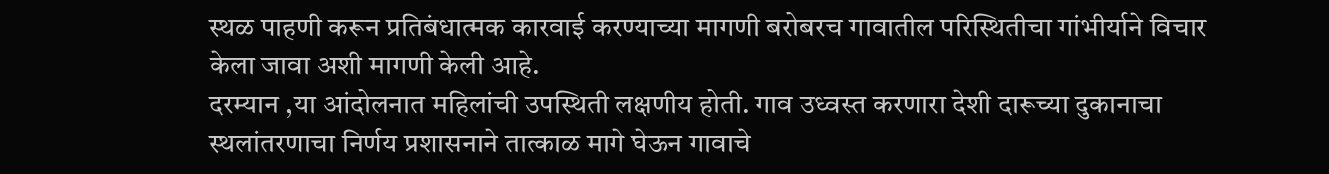स्थळ पाहणी करून प्रतिबंधात्मक कारवाई करण्याच्या मागणी बरोबरच गावातील परिस्थितीचा गांभीर्याने विचार केला जावा अशी मागणी केली आहे.
दरम्यान ,या आंदोलनात महिलांची उपस्थिती लक्षणीय होती. गाव उध्वस्त करणारा देशी दारूच्या दुकानाचा स्थलांतरणाचा निर्णय प्रशासनाने तात्काळ मागे घेऊन गावाचे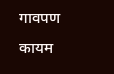गावपण कायम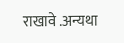राखावे .अन्यथा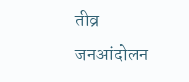तीव्र जनआंदोलन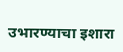उभारण्याचा इशारा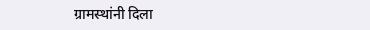ग्रामस्थांनी दिला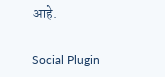आहे.

Social Plugin